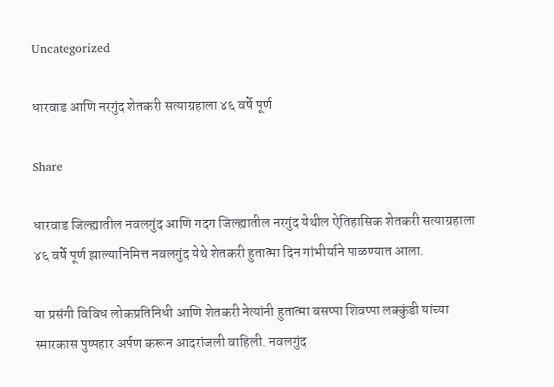Uncategorized

धारवाड आणि नरगुंद शेतकरी सत्याग्रहाला ४६ वर्षे पूर्ण

Share

धारवाड जिल्ह्यातील नवलगुंद आणि गदग जिल्ह्यातील नरगुंद येथील ऐतिहासिक शेतकरी सत्याग्रहाला ४६ वर्षे पूर्ण झाल्यानिमित्त नवलगुंद येथे शेतकरी हुतात्मा दिन गांभीर्याने पाळण्यात आला.

या प्रसंगी विविध लोकप्रतिनिधी आणि शेतकरी नेत्यांनी हुतात्मा बसप्पा शिवप्पा लक्कुंडी यांच्या स्मारकास पुष्पहार अर्पण करून आदरांजली वाहिली. नवलगुंद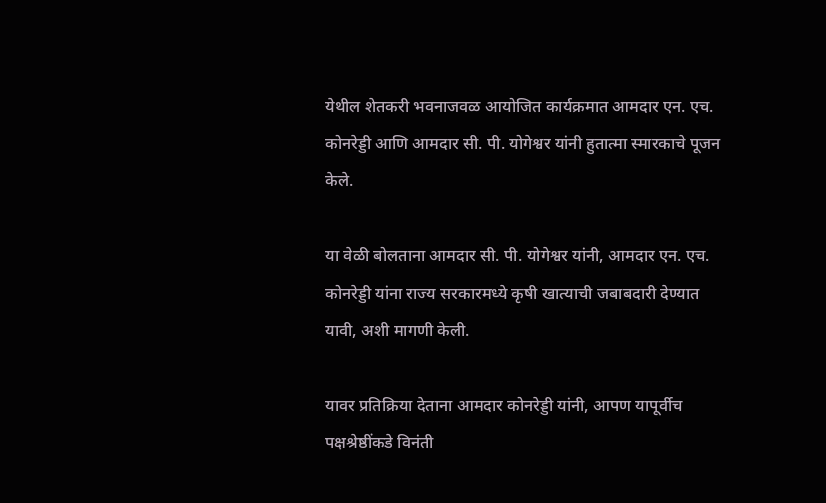येथील शेतकरी भवनाजवळ आयोजित कार्यक्रमात आमदार एन. एच. कोनरेड्डी आणि आमदार सी. पी. योगेश्वर यांनी हुतात्मा स्मारकाचे पूजन केले.

या वेळी बोलताना आमदार सी. पी. योगेश्वर यांनी, आमदार एन. एच. कोनरेड्डी यांना राज्य सरकारमध्ये कृषी खात्याची जबाबदारी देण्यात यावी, अशी मागणी केली.

यावर प्रतिक्रिया देताना आमदार कोनरेड्डी यांनी, आपण यापूर्वीच पक्षश्रेष्ठींकडे विनंती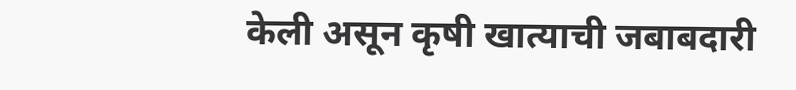केली असून कृषी खात्याची जबाबदारी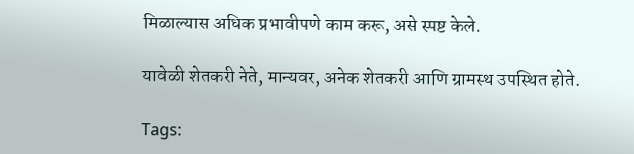मिळाल्यास अधिक प्रभावीपणे काम करू, असे स्पष्ट केले.

यावेळी शेतकरी नेते, मान्यवर, अनेक शेतकरी आणि ग्रामस्थ उपस्थित होते.

Tags: